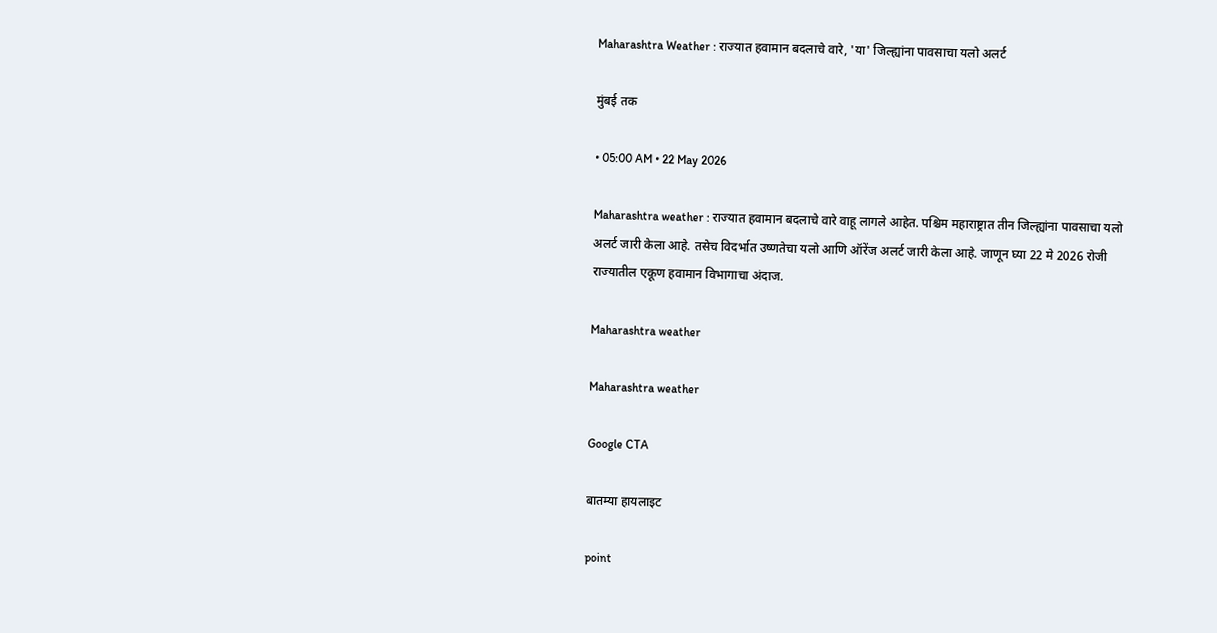Maharashtra Weather : राज्यात हवामान बदलाचे वारे, 'या' जिल्ह्यांना पावसाचा यलो अलर्ट

मुंबई तक

• 05:00 AM • 22 May 2026

Maharashtra weather : राज्यात हवामान बदलाचे वारे वाहू लागले आहेत. पश्चिम महाराष्ट्रात तीन जिल्ह्यांना पावसाचा यलो अलर्ट जारी केला आहे. तसेच विदर्भात उष्णतेचा यलो आणि ऑरेंज अलर्ट जारी केला आहे. जाणून घ्या 22 मे 2026 रोजी राज्यातील एकूण हवामान विभागाचा अंदाज.

Maharashtra weather

Maharashtra weather

Google CTA

बातम्या हायलाइट

point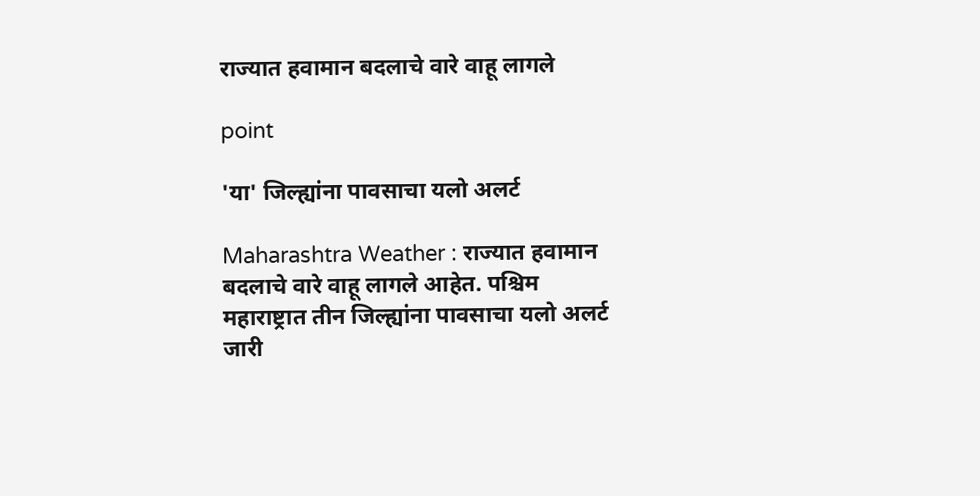राज्यात हवामान बदलाचे वारे वाहू लागले

point

'या' जिल्ह्यांना पावसाचा यलो अलर्ट

Maharashtra Weather : राज्यात हवामान बदलाचे वारे वाहू लागले आहेत. पश्चिम महाराष्ट्रात तीन जिल्ह्यांना पावसाचा यलो अलर्ट जारी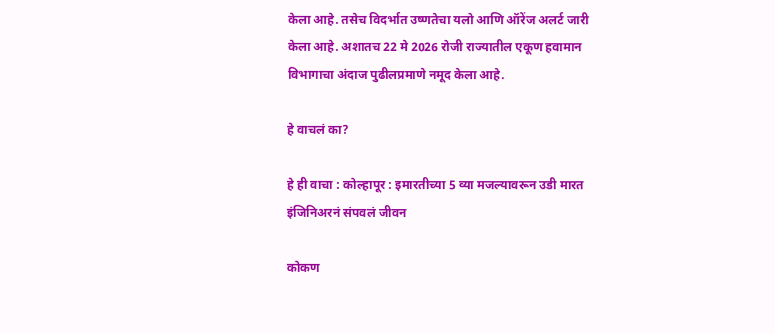केला आहे. तसेच विदर्भात उष्णतेचा यलो आणि ऑरेंज अलर्ट जारी केला आहे. अशातच 22 मे 2026 रोजी राज्यातील एकूण हवामान विभागाचा अंदाज पुढीलप्रमाणे नमूद केला आहे.

हे वाचलं का?

हे ही वाचा : कोल्हापूर : इमारतीच्या 5 व्या मजल्यावरून उडी मारत इंजिनिअरनं संपवलं जीवन

कोकण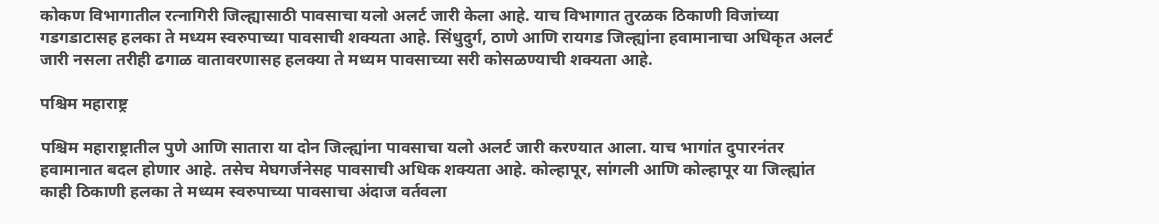कोकण विभागातील रत्नागिरी जिल्ह्यासाठी पावसाचा यलो अलर्ट जारी केला आहे. याच विभागात तुरळक ठिकाणी विजांच्या गडगडाटासह हलका ते मध्यम स्वरुपाच्या पावसाची शक्यता आहे. सिंधुदुर्ग, ठाणे आणि रायगड जिल्ह्यांना हवामानाचा अधिकृत अलर्ट जारी नसला तरीही ढगाळ वातावरणासह हलक्या ते मध्यम पावसाच्या सरी कोसळण्याची शक्यता आहे.

पश्चिम महाराष्ट्र

पश्चिम महाराष्ट्रातील पुणे आणि सातारा या दोन जिल्ह्यांना पावसाचा यलो अलर्ट जारी करण्यात आला. याच भागांत दुपारनंतर हवामानात बदल होणार आहे. तसेच मेघगर्जनेसह पावसाची अधिक शक्यता आहे. कोल्हापूर, सांगली आणि कोल्हापूर या जिल्ह्यांत काही ठिकाणी हलका ते मध्यम स्वरुपाच्या पावसाचा अंदाज वर्तवला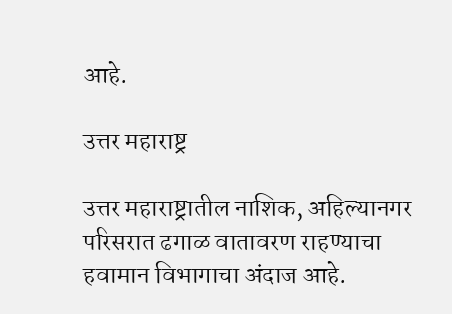आहे.

उत्तर महाराष्ट्र

उत्तर महाराष्ट्रातील नाशिक, अहिल्यानगर परिसरात ढगाळ वातावरण राहण्याचा हवामान विभागाचा अंदाज आहे.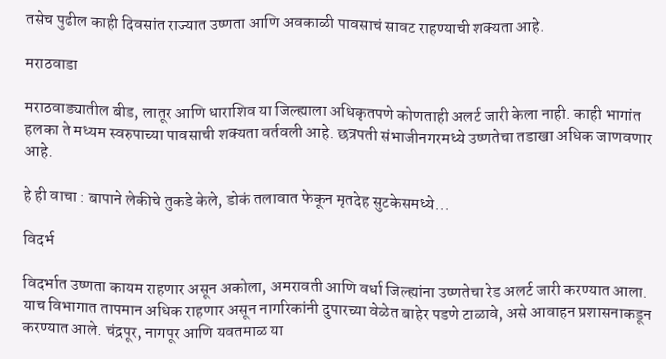तसेच पुढील काही दिवसांत राज्यात उष्णता आणि अवकाळी पावसाचं सावट राहण्याची शक्यता आहे.

मराठवाडा

मराठवाड्यातील बीड, लातूर आणि धाराशिव या जिल्ह्याला अधिकृतपणे कोणताही अलर्ट जारी केला नाही. काही भागांत हलका ते मध्यम स्वरुपाच्या पावसाची शक्यता वर्तवली आहे. छत्रपती संभाजीनगरमध्ये उष्णतेचा तडाखा अधिक जाणवणार आहे.

हे ही वाचा : बापाने लेकीचे तुकडे केले, डोकं तलावात फेकून मृतदेह सुटकेसमध्ये...

विदर्भ

विदर्भात उष्णता कायम राहणार असून अकोला, अमरावती आणि वर्धा जिल्ह्यांना उष्णतेचा रेड अलर्ट जारी करण्यात आला. याच विभागात तापमान अधिक राहणार असून नागरिकांनी दुपारच्या वेळेत बाहेर पडणे टाळावे, असे आवाहन प्रशासनाकडून करण्यात आले. चंद्रपूर, नागपूर आणि यवतमाळ या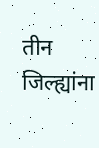तीन जिल्ह्यांना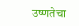उष्णतेचा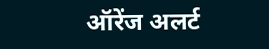ऑरेंज अलर्ट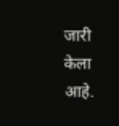जारी केला आहे.